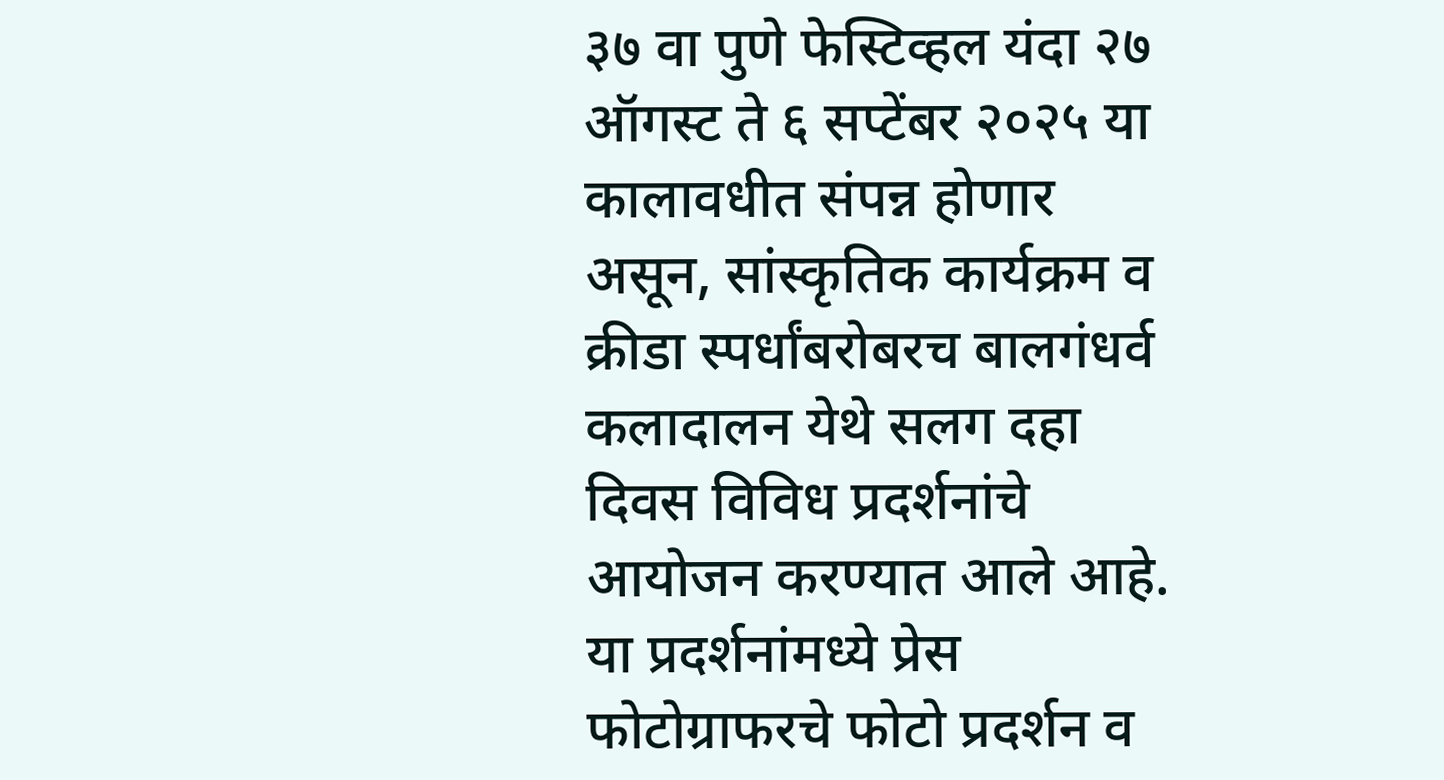३७ वा पुणे फेस्टिव्हल यंदा २७ ऑगस्ट ते ६ सप्टेंबर २०२५ या कालावधीत संपन्न होणार असून, सांस्कृतिक कार्यक्रम व क्रीडा स्पर्धांबरोबरच बालगंधर्व कलादालन येथे सलग दहा दिवस विविध प्रदर्शनांचे आयोजन करण्यात आले आहे. या प्रदर्शनांमध्ये प्रेस फोटोग्राफरचे फोटो प्रदर्शन व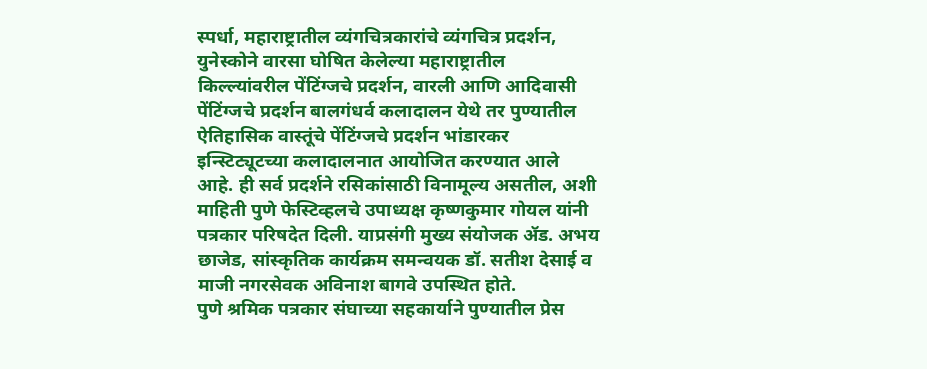स्पर्धा, महाराष्ट्रातील व्यंगचित्रकारांचे व्यंगचित्र प्रदर्शन, युनेस्कोने वारसा घोषित केलेल्या महाराष्ट्रातील किल्ल्यांवरील पेंटिंग्जचे प्रदर्शन, वारली आणि आदिवासी पेंटिंग्जचे प्रदर्शन बालगंधर्व कलादालन येथे तर पुण्यातील ऐतिहासिक वास्तूंचे पेंटिंग्जचे प्रदर्शन भांडारकर इन्स्टिट्यूटच्या कलादालनात आयोजित करण्यात आले आहे. ही सर्व प्रदर्शने रसिकांसाठी विनामूल्य असतील, अशी माहिती पुणे फेस्टिव्हलचे उपाध्यक्ष कृष्णकुमार गोयल यांनी पत्रकार परिषदेत दिली. याप्रसंगी मुख्य संयोजक ॲड. अभय छाजेड, सांस्कृतिक कार्यक्रम समन्वयक डॉ. सतीश देसाई व माजी नगरसेवक अविनाश बागवे उपस्थित होते.
पुणे श्रमिक पत्रकार संघाच्या सहकार्याने पुण्यातील प्रेस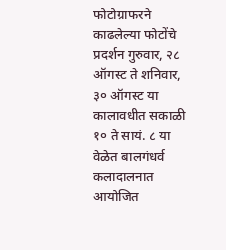फोटोग्राफरने काढलेल्या फोटोंचे प्रदर्शन गुरुवार, २८ ऑगस्ट ते शनिवार, ३० ऑगस्ट या कालावधीत सकाळी १० ते सायं. ८ या वेळेत बालगंधर्व कलादालनात आयोजित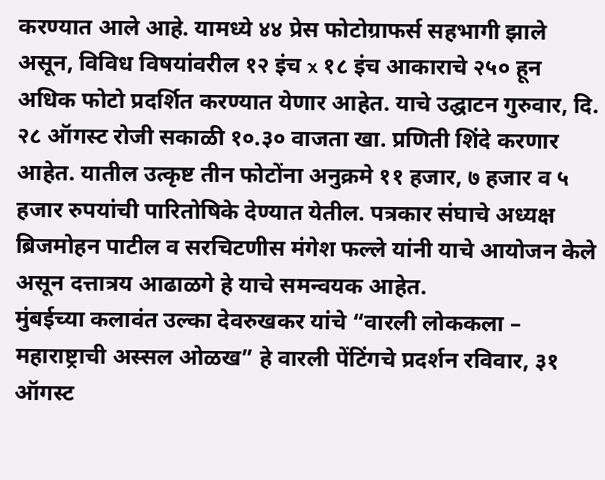करण्यात आले आहे. यामध्ये ४४ प्रेस फोटोग्राफर्स सहभागी झाले असून, विविध विषयांवरील १२ इंच x १८ इंच आकाराचे २५० हून अधिक फोटो प्रदर्शित करण्यात येणार आहेत. याचे उद्घाटन गुरुवार, दि. २८ ऑगस्ट रोजी सकाळी १०.३० वाजता खा. प्रणिती शिंदे करणार आहेत. यातील उत्कृष्ट तीन फोटोंना अनुक्रमे ११ हजार, ७ हजार व ५ हजार रुपयांची पारितोषिके देण्यात येतील. पत्रकार संघाचे अध्यक्ष ब्रिजमोहन पाटील व सरचिटणीस मंगेश फल्ले यांनी याचे आयोजन केले असून दत्तात्रय आढाळगे हे याचे समन्वयक आहेत.
मुंबईच्या कलावंत उल्का देवरुखकर यांचे “वारली लोककला – महाराष्ट्राची अस्सल ओळख” हे वारली पेंटिंगचे प्रदर्शन रविवार, ३१ ऑगस्ट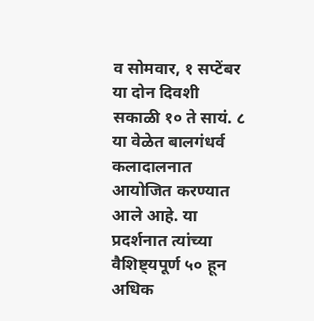व सोमवार, १ सप्टेंबर या दोन दिवशी सकाळी १० ते सायं. ८ या वेळेत बालगंधर्व कलादालनात आयोजित करण्यात आले आहे. या प्रदर्शनात त्यांच्या वैशिष्ट्यपूर्ण ५० हून अधिक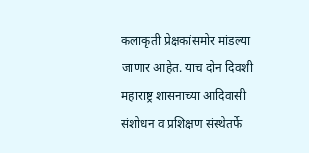कलाकृती प्रेक्षकांसमोर मांडल्या जाणार आहेत. याच दोन दिवशी महाराष्ट्र शासनाच्या आदिवासी संशोधन व प्रशिक्षण संस्थेतर्फे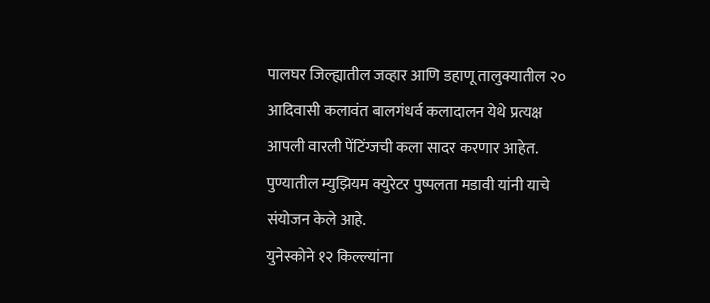पालघर जिल्ह्यातील जव्हार आणि डहाणू तालुक्यातील २० आदिवासी कलावंत बालगंधर्व कलादालन येथे प्रत्यक्ष आपली वारली पेंटिंग्जची कला सादर करणार आहेत. पुण्यातील म्युझियम क्युरेटर पुष्पलता मडावी यांनी याचे संयोजन केले आहे.
युनेस्कोने १२ किल्ल्यांना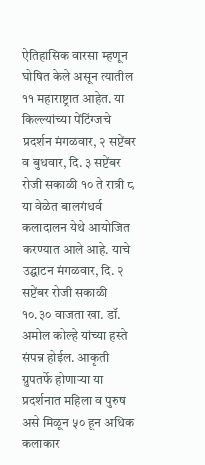ऐतिहासिक वारसा म्हणून घोषित केले असून त्यातील ११ महाराष्ट्रात आहेत. या किल्ल्यांच्या पेंटिंग्जचे प्रदर्शन मंगळवार, २ सप्टेंबर व बुधवार, दि. ३ सप्टेंबर रोजी सकाळी १० ते रात्री ८ या वेळेत बालगंधर्व कलादालन येथे आयोजित करण्यात आले आहे. याचे उद्घाटन मंगळवार, दि. २ सप्टेंबर रोजी सकाळी १०.३० वाजता खा. डॉ. अमोल कोल्हे यांच्या हस्ते संपन्न होईल. आकृती ग्रुपतर्फे होणाऱ्या या प्रदर्शनात महिला व पुरुष असे मिळून ५० हून अधिक कलाकार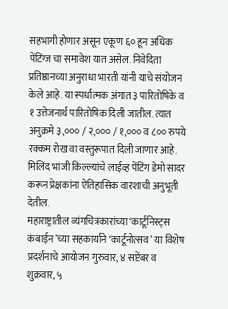सहभागी होणार असून एकूण ६० हून अधिक पेंटिंग्ज चा समावेश यात असेल. निवेदिता प्रतिष्ठानच्या अनुराधा भारती यांनी याचे संयोजन केले आहे. या स्पर्धात्मक अंगात ३ पारितोषिके व १ उत्तेजनार्थ पारितोषिक दिली जातील. त्यात अनुक्रमे ३,००० / २,००० / १,००० व ८०० रुपये रक्कम रोख वा वस्तुरूपात दिली जाणार आहे. मिलिंद भांजी किल्ल्यांचे लाईव्ह पेंटिंग डेमो सादर करून प्रेक्षकांना ऐतिहासिक वारशाची अनुभूती देतील.
महाराष्ट्रातील व्यंगचित्रकारांच्या ‘कार्टूनिस्ट्स कंबाईन’च्या सहकार्याने ‘कार्टूनोत्सव’ या विशेष प्रदर्शनाचे आयोजन गुरुवार, ४ सप्टेंबर व शुक्रवार, ५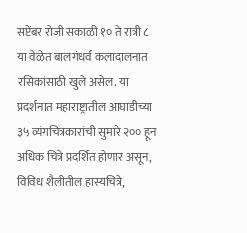सप्टेंबर रोजी सकाळी १० ते रात्री ८ या वेळेत बालगंधर्व कलादालनात रसिकांसाठी खुले असेल. या प्रदर्शनात महाराष्ट्रातील आघाडीच्या ३५ व्यंगचित्रकारांची सुमारे २०० हून अधिक चित्रे प्रदर्शित होणार असून, विविध शैलीतील हास्यचित्रे,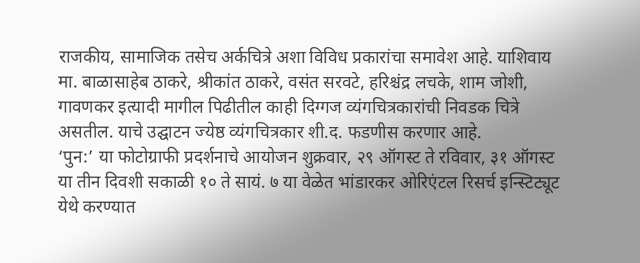राजकीय, सामाजिक तसेच अर्कचित्रे अशा विविध प्रकारांचा समावेश आहे. याशिवाय मा. बाळासाहेब ठाकरे, श्रीकांत ठाकरे, वसंत सरवटे, हरिश्चंद्र लचके, शाम जोशी, गावणकर इत्यादी मागील पिढीतील काही दिग्गज व्यंगचित्रकारांची निवडक चित्रे असतील. याचे उद्घाटन ज्येष्ठ व्यंगचित्रकार शी.द. फडणीस करणार आहे.
‘पुन:’ या फोटोग्राफी प्रदर्शनाचे आयोजन शुक्रवार, २९ ऑगस्ट ते रविवार, ३१ ऑगस्ट या तीन दिवशी सकाळी १० ते सायं. ७ या वेळेत भांडारकर ओरिएंटल रिसर्च इन्स्टिट्यूट येथे करण्यात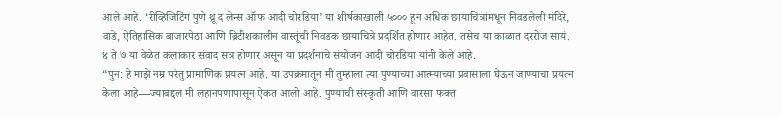आले आहे. ‘रीव्हिजिटिंग पुणे थ्रू द लेन्स ऑफ आदी चोरडिया’ या शीर्षकाखाली ५००० हून अधिक छायाचित्रांमधून निवडलेली मंदिरे, वाडे, ऐतिहासिक बाजारपेठा आणि ब्रिटीशकालीन वास्तूंची निवडक छायाचित्रे प्रदर्शित होणार आहेत. तसेच या काळात दररोज सायं. ४ ते ७ या वेळेत कलाकार संवाद सत्र होणार असून या प्रदर्शनाचे संयोजन आदी चोरडिया यांनी केले आहे.
“पुन: हे माझे नम्र परंतु प्रामाणिक प्रयत्न आहे. या उपक्रमातून मी तुम्हाला त्या पुण्याच्या आत्म्याच्या प्रवासाला घेऊन जाण्याचा प्रयत्न केला आहे—ज्याबद्दल मी लहानपणापासून ऐकत आलो आहे. पुण्याची संस्कृती आणि वारसा फक्त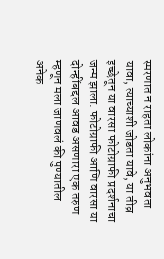स्मरणात न राहता लोकांना अनुभवता यावा, त्याच्याशी जोडता यावे, या तीव्र इच्छेतून या वारसा फोटोग्राफी प्रदर्शनाचा जन्म झाला. फोटोग्राफी आणि वारसा या दोन्हींबद्दल आवड असणारा एक तरुण म्हणून मला जाणवलं की पुण्यातील अनेक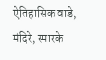ऐतिहासिक वाडे, मंदिरे, स्मारके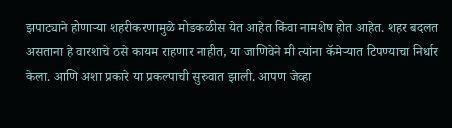झपाट्याने होणाऱ्या शहरीकरणामुळे मोडकळीस येत आहेत किंवा नामशेष होत आहेत. शहर बदलत असताना हे वारशाचे ठसे कायम राहणार नाहीत, या जाणिवेने मी त्यांना कॅमेऱ्यात टिपण्याचा निर्धार केला. आणि अशा प्रकारे या प्रकल्पाची सुरुवात झाली. आपण जेव्हा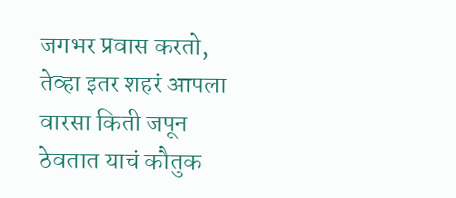जगभर प्रवास करतो, तेव्हा इतर शहरं आपला वारसा किती जपून ठेवतात याचं कौतुक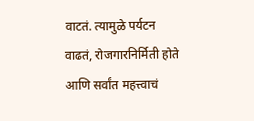वाटतं. त्यामुळे पर्यटन वाढतं, रोजगारनिर्मिती होते आणि सर्वांत महत्त्वाचं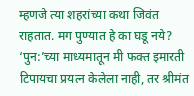म्हणजे त्या शहरांच्या कथा जिवंत राहतात. मग पुण्यात हे का घडू नये? ‘पुन:’च्या माध्यमातून मी फक्त इमारती टिपायचा प्रयत्न केलेला नाही, तर श्रीमंत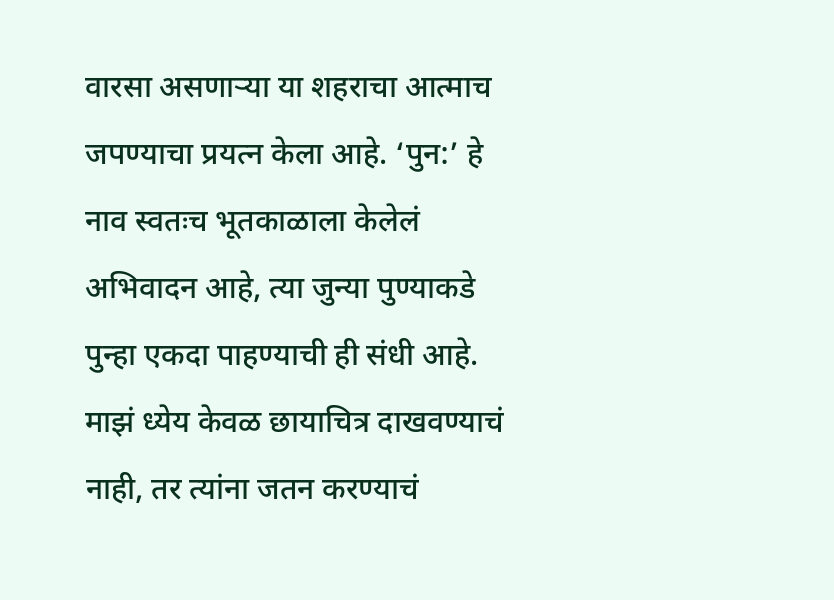वारसा असणाऱ्या या शहराचा आत्माच जपण्याचा प्रयत्न केला आहे. ‘पुन:’ हे नाव स्वतःच भूतकाळाला केलेलं अभिवादन आहे, त्या जुन्या पुण्याकडे पुन्हा एकदा पाहण्याची ही संधी आहे. माझं ध्येय केवळ छायाचित्र दाखवण्याचं नाही, तर त्यांना जतन करण्याचं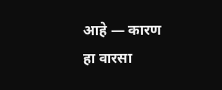आहे — कारण हा वारसा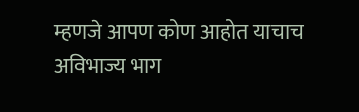म्हणजे आपण कोण आहोत याचाच अविभाज्य भाग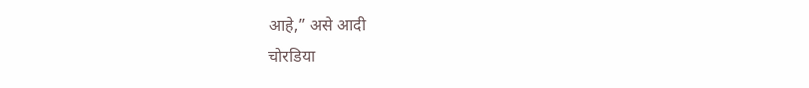आहे,” असे आदी
चोरडिया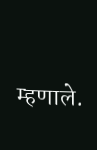म्हणाले.